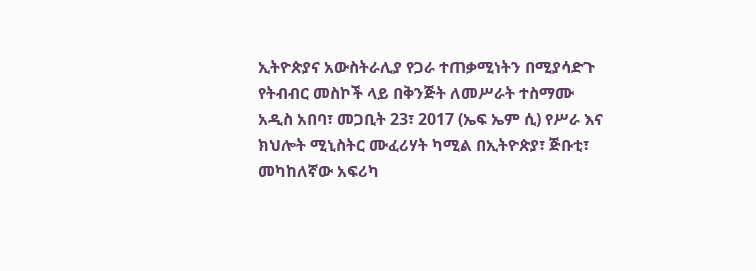ኢትዮጵያና አውስትራሊያ የጋራ ተጠቃሚነትን በሚያሳድጉ የትብብር መስኮች ላይ በቅንጅት ለመሥራት ተስማሙ
አዲስ አበባ፣ መጋቢት 23፣ 2017 (ኤፍ ኤም ሲ) የሥራ እና ክህሎት ሚኒስትር ሙፈሪሃት ካሚል በኢትዮጵያ፣ ጅቡቲ፣ መካከለኛው አፍሪካ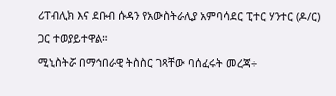ሪፐብሊክ እና ደቡብ ሱዳን የአውስትራሊያ አምባሳደር ፒተር ሃንተር (ዶ/ር) ጋር ተወያይተዋል።
ሚኒስትሯ በማኅበራዊ ትስስር ገጻቸው ባሰፈሩት መረጃ÷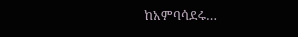ከአምባሳደሩ…